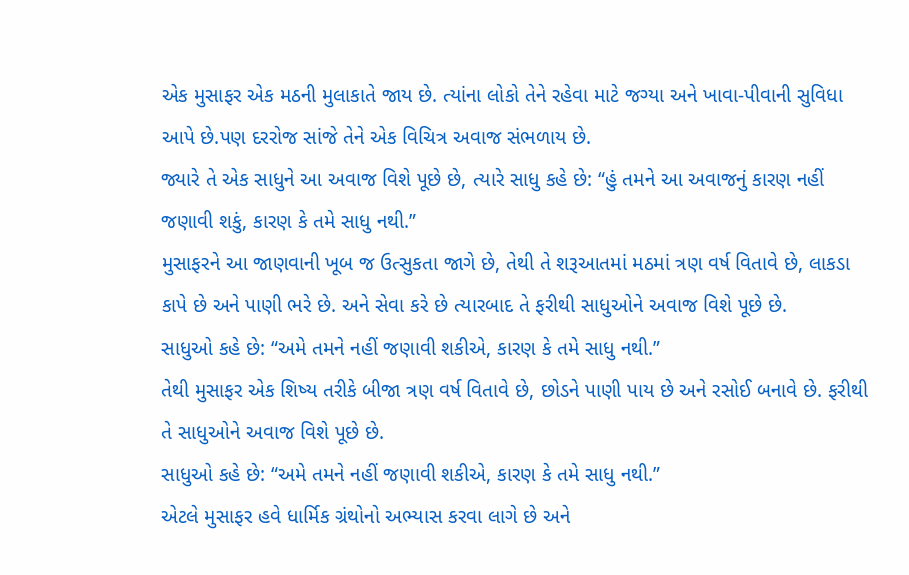એક મુસાફર એક મઠની મુલાકાતે જાય છે. ત્યાંના લોકો તેને રહેવા માટે જગ્યા અને ખાવા-પીવાની સુવિધા આપે છે.પણ દરરોજ સાંજે તેને એક વિચિત્ર અવાજ સંભળાય છે.
જ્યારે તે એક સાધુને આ અવાજ વિશે પૂછે છે, ત્યારે સાધુ કહે છે: “હું તમને આ અવાજનું કારણ નહીં જણાવી શકું, કારણ કે તમે સાધુ નથી.”
મુસાફરને આ જાણવાની ખૂબ જ ઉત્સુકતા જાગે છે, તેથી તે શરૂઆતમાં મઠમાં ત્રણ વર્ષ વિતાવે છે, લાકડા કાપે છે અને પાણી ભરે છે. અને સેવા કરે છે ત્યારબાદ તે ફરીથી સાધુઓને અવાજ વિશે પૂછે છે.
સાધુઓ કહે છે: “અમે તમને નહીં જણાવી શકીએ, કારણ કે તમે સાધુ નથી.”
તેથી મુસાફર એક શિષ્ય તરીકે બીજા ત્રણ વર્ષ વિતાવે છે, છોડને પાણી પાય છે અને રસોઈ બનાવે છે. ફરીથી તે સાધુઓને અવાજ વિશે પૂછે છે.
સાધુઓ કહે છે: “અમે તમને નહીં જણાવી શકીએ, કારણ કે તમે સાધુ નથી.”
એટલે મુસાફર હવે ધાર્મિક ગ્રંથોનો અભ્યાસ કરવા લાગે છે અને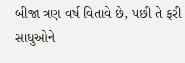બીજા ત્રણ વર્ષ વિતાવે છે, પછી તે ફરી સાધુઓને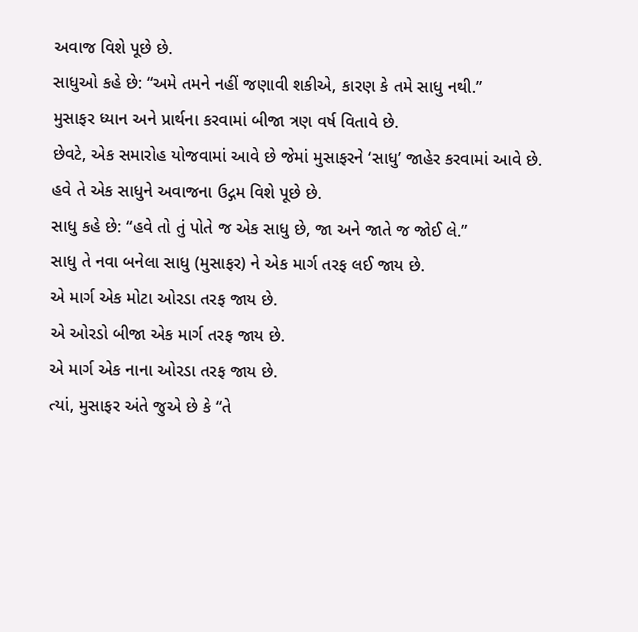અવાજ વિશે પૂછે છે.
સાધુઓ કહે છે: “અમે તમને નહીં જણાવી શકીએ, કારણ કે તમે સાધુ નથી.”
મુસાફર ધ્યાન અને પ્રાર્થના કરવામાં બીજા ત્રણ વર્ષ વિતાવે છે.
છેવટે, એક સમારોહ યોજવામાં આવે છે જેમાં મુસાફરને ‘સાધુ’ જાહેર કરવામાં આવે છે.
હવે તે એક સાધુને અવાજના ઉદ્ગમ વિશે પૂછે છે.
સાધુ કહે છે: “હવે તો તું પોતે જ એક સાધુ છે, જા અને જાતે જ જોઈ લે.”
સાધુ તે નવા બનેલા સાધુ (મુસાફર) ને એક માર્ગ તરફ લઈ જાય છે.
એ માર્ગ એક મોટા ઓરડા તરફ જાય છે.
એ ઓરડો બીજા એક માર્ગ તરફ જાય છે.
એ માર્ગ એક નાના ઓરડા તરફ જાય છે.
ત્યાં, મુસાફર અંતે જુએ છે કે “તે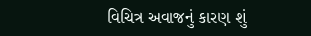વિચિત્ર અવાજનું કારણ શું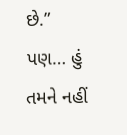છે.”
પણ… હું તમને નહીં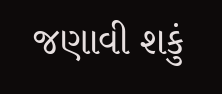જણાવી શકું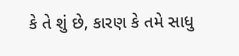કે તે શું છે, કારણ કે તમે સાધુ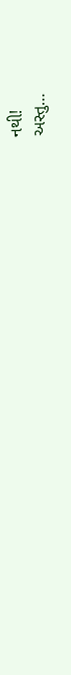નથી!
અસ્તુ…